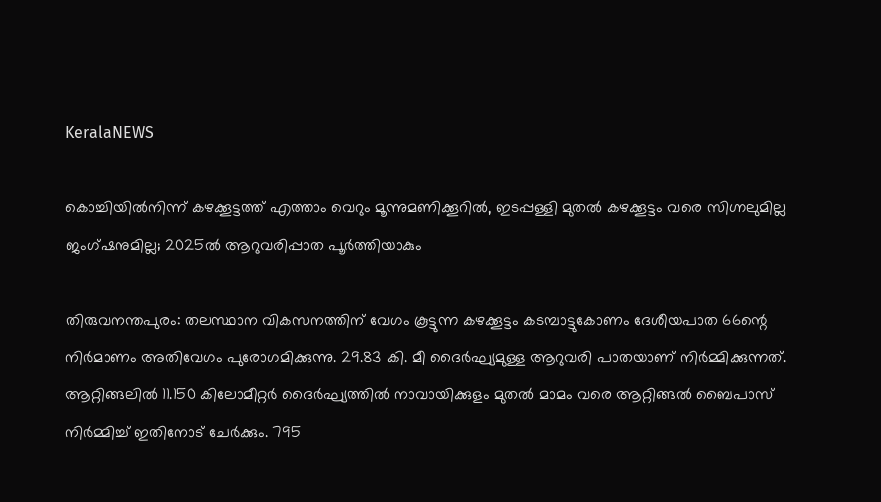KeralaNEWS

കൊച്ചിയിൽനിന്ന് കഴക്കൂട്ടത്ത് എത്താം വെറും മൂന്നുമണിക്കൂറിൽ, ഇടപ്പള്ളി മുതൽ കഴക്കൂട്ടം വരെ സിഗ്നലുമില്ല ജംഗ്ഷനുമില്ല; 2025ൽ ആറുവരിപ്പാത പൂർത്തിയാകും

തിരുവനന്തപുരം: തലസ്ഥാന വികസനത്തിന് വേഗം കൂട്ടുന്ന കഴക്കൂട്ടം കടമ്പാട്ടുകോണം ദേശീയപാത 66ന്റെ നിർമാണം അതിവേഗം പുരോഗമിക്കുന്നു. 29.83 കി. മീ ദൈർഘ്യമുള്ള ആറുവരി പാതയാണ് നിർമ്മിക്കുന്നത്. ആറ്റിങ്ങലിൽ 11.150 കിലോമീറ്റർ ദൈർഘ്യത്തിൽ നാവായിക്കുളം മുതൽ മാമം വരെ ആറ്റിങ്ങൽ ബൈപാസ് നിർമ്മിച്ച് ഇതിനോട് ചേർക്കും. 795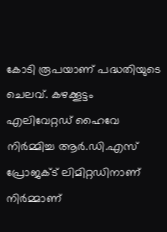കോടി രൂപയാണ് പദ്ധതിയുടെ ചെലവ്. കഴക്കൂട്ടം എലിവേറ്റഡ് ഹൈവേ നിർമ്മിച്ച ആർ.ഡി.എസ് പ്രോജക്ട് ലിമിറ്റഡിനാണ് നിർമ്മാണ്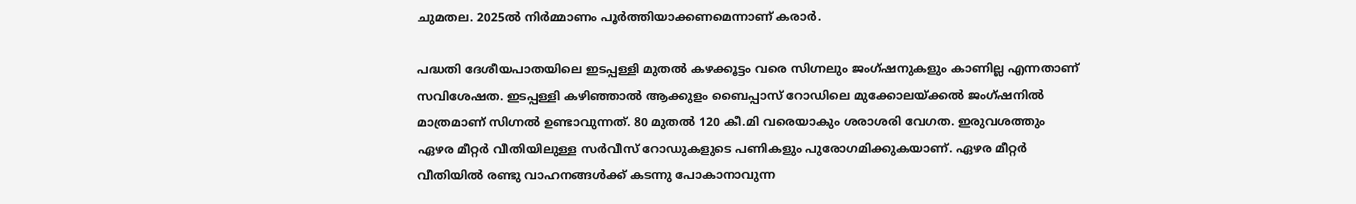ചുമതല. 2025ൽ നിർമ്മാണം പൂർത്തിയാക്കണമെന്നാണ് കരാർ.

പദ്ധതി ദേശീയപാതയിലെ ഇടപ്പള്ളി മുതൽ കഴക്കൂട്ടം വരെ സിഗ്നലും ജംഗ്ഷനുകളും കാണില്ല എന്നതാണ് സവിശേഷത. ഇടപ്പള്ളി കഴിഞ്ഞാൽ ആക്കുളം ബൈപ്പാസ് റോഡിലെ മുക്കോലയ്ക്കൽ ജംഗ്ഷനിൽ മാത്രമാണ് സിഗ്നൽ ഉണ്ടാവുന്നത്. 80 മുതൽ 120 കീ.മി വരെയാകും ശരാശരി വേഗത. ഇരുവശത്തും ഏഴര മീറ്റർ വീതിയിലുള്ള സർവീസ് റോഡുകളുടെ പണികളും പുരോഗമിക്കുകയാണ്. ഏഴര മീറ്റർ വീതിയിൽ രണ്ടു വാഹനങ്ങൾക്ക് കടന്നു പോകാനാവുന്ന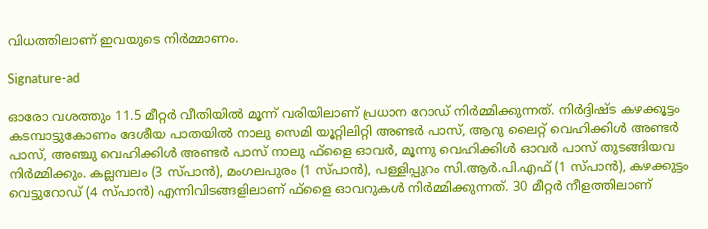വിധത്തിലാണ് ഇവയുടെ നിർമ്മാണം.

Signature-ad

ഓരോ വശത്തും 11.5 മീറ്റർ വീതിയിൽ മൂന്ന് വരിയിലാണ് പ്രധാന റോഡ് നിർമ്മിക്കുന്നത്. നിർദ്ദിഷ്ട കഴക്കൂട്ടം കടമ്പാട്ടുകോണം ദേശീയ പാതയിൽ നാലു സെമി യൂറ്റിലിറ്റി അണ്ടർ പാസ്, ആറു ലൈറ്റ് വെഹിക്കിൾ അണ്ടർ പാസ്, അഞ്ചു വെഹിക്കിൾ അണ്ടർ പാസ് നാലു ഫ്‌ളൈ ഓവർ, മൂന്നു വെഹിക്കിൾ ഓവർ പാസ് തുടങ്ങിയവ നിർമ്മിക്കും. കല്ലമ്പലം (3 സ്പാൻ), മംഗലപുരം (1 സ്പാൻ), പള്ളിപ്പുറം സി.ആർ.പി.എഫ് (1 സ്പാൻ), കഴക്കുട്ടം വെട്ടുറോഡ് (4 സ്പാൻ) എന്നിവിടങ്ങളിലാണ് ഫ്‌ളൈ ഓവറുകൾ നിർമ്മിക്കുന്നത്. 30 മീറ്റർ നീളത്തിലാണ്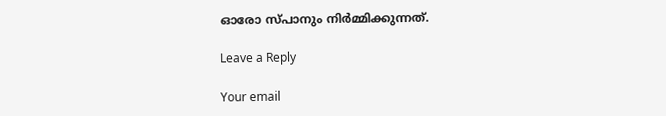ഓരോ സ്പാനും നിർമ്മിക്കുന്നത്.

Leave a Reply

Your email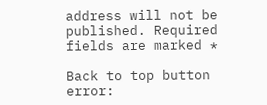address will not be published. Required fields are marked *

Back to top button
error: